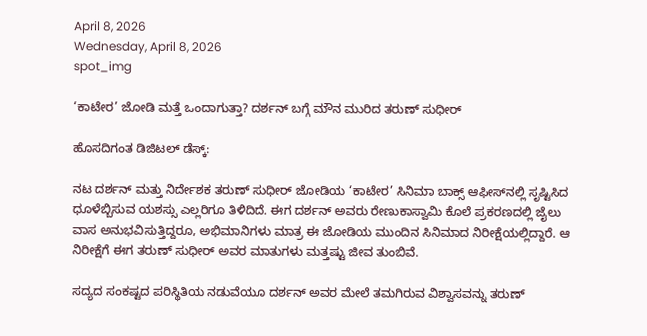April 8, 2026
Wednesday, April 8, 2026
spot_img

‘ಕಾಟೇರ’ ಜೋಡಿ ಮತ್ತೆ ಒಂದಾಗುತ್ತಾ? ದರ್ಶನ್ ಬಗ್ಗೆ ಮೌನ ಮುರಿದ ತರುಣ್ ಸುಧೀರ್

ಹೊಸದಿಗಂತ ಡಿಜಿಟಲ್ ಡೆಸ್ಕ್:

ನಟ ದರ್ಶನ್ ಮತ್ತು ನಿರ್ದೇಶಕ ತರುಣ್ ಸುಧೀರ್ ಜೋಡಿಯ ‘ಕಾಟೇರ’ ಸಿನಿಮಾ ಬಾಕ್ಸ್ ಆಫೀಸ್‌ನಲ್ಲಿ ಸೃಷ್ಟಿಸಿದ ಧೂಳೆಬ್ಬಿಸುವ ಯಶಸ್ಸು ಎಲ್ಲರಿಗೂ ತಿಳಿದಿದೆ. ಈಗ ದರ್ಶನ್ ಅವರು ರೇಣುಕಾಸ್ವಾಮಿ ಕೊಲೆ ಪ್ರಕರಣದಲ್ಲಿ ಜೈಲು ವಾಸ ಅನುಭವಿಸುತ್ತಿದ್ದರೂ, ಅಭಿಮಾನಿಗಳು ಮಾತ್ರ ಈ ಜೋಡಿಯ ಮುಂದಿನ ಸಿನಿಮಾದ ನಿರೀಕ್ಷೆಯಲ್ಲಿದ್ದಾರೆ. ಆ ನಿರೀಕ್ಷೆಗೆ ಈಗ ತರುಣ್ ಸುಧೀರ್ ಅವರ ಮಾತುಗಳು ಮತ್ತಷ್ಟು ಜೀವ ತುಂಬಿವೆ.

ಸದ್ಯದ ಸಂಕಷ್ಟದ ಪರಿಸ್ಥಿತಿಯ ನಡುವೆಯೂ ದರ್ಶನ್ ಅವರ ಮೇಲೆ ತಮಗಿರುವ ವಿಶ್ವಾಸವನ್ನು ತರುಣ್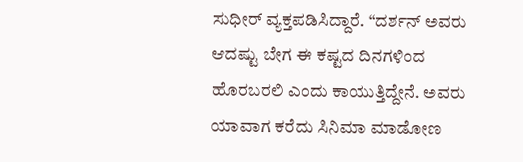ಸುಧೀರ್ ವ್ಯಕ್ತಪಡಿಸಿದ್ದಾರೆ. “ದರ್ಶನ್ ಅವರು ಆದಷ್ಟು ಬೇಗ ಈ ಕಷ್ಟದ ದಿನಗಳಿಂದ ಹೊರಬರಲಿ ಎಂದು ಕಾಯುತ್ತಿದ್ದೇನೆ. ಅವರು ಯಾವಾಗ ಕರೆದು ಸಿನಿಮಾ ಮಾಡೋಣ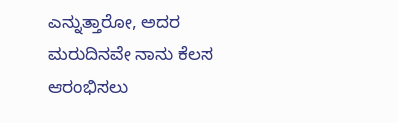ಎನ್ನುತ್ತಾರೋ, ಅದರ ಮರುದಿನವೇ ನಾನು ಕೆಲಸ ಆರಂಭಿಸಲು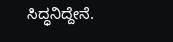ಸಿದ್ಧನಿದ್ದೇನೆ.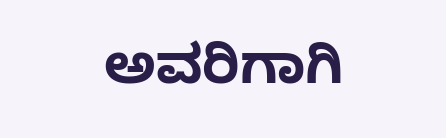ಅವರಿಗಾಗಿ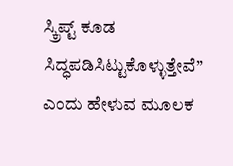ಸ್ಕ್ರಿಪ್ಟ್ ಕೂಡ ಸಿದ್ಧಪಡಿಸಿಟ್ಟುಕೊಳ್ಳುತ್ತೇವೆ” ಎಂದು ಹೇಳುವ ಮೂಲಕ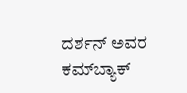ದರ್ಶನ್ ಅವರ ಕಮ್‌ಬ್ಯಾಕ್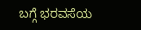ಬಗ್ಗೆ ಭರವಸೆಯ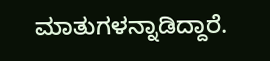ಮಾತುಗಳನ್ನಾಡಿದ್ದಾರೆ.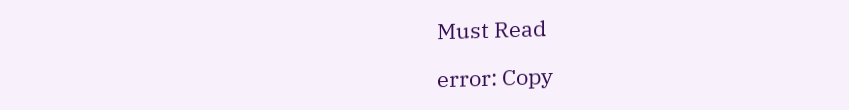Must Read

error: Copy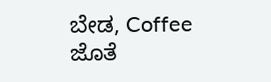ಬೇಡ, Coffee ಜೊತೆ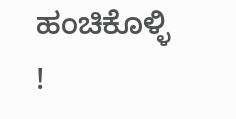ಹಂಚಿಕೊಳ್ಳಿ !